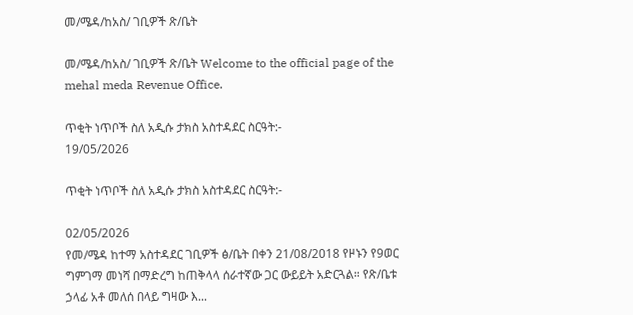መ/ሜዳ/ከአስ/ ገቢዎች ጽ/ቤት

መ/ሜዳ/ከአስ/ ገቢዎች ጽ/ቤት Welcome to the official page of the mehal meda Revenue Office.

ጥቂት ነጥቦች ስለ አዲሱ ታክስ አስተዳደር ስርዓት:-
19/05/2026

ጥቂት ነጥቦች ስለ አዲሱ ታክስ አስተዳደር ስርዓት:-

02/05/2026
የመ/ሜዳ ከተማ አስተዳደር ገቢዎች ፅ/ቤት በቀን 21/08/2018 የዞኑን የ9ወር ግምገማ መነሻ በማድረግ ከጠቅላላ ሰራተኛው ጋር ውይይት አድርጓል። የጽ/ቤቱ ኃላፊ አቶ መለሰ በላይ ግዛው እ...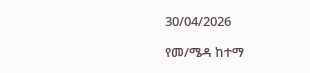30/04/2026

የመ/ሜዳ ከተማ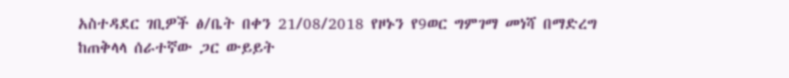አስተዳደር ገቢዎች ፅ/ቤት በቀን 21/08/2018 የዞኑን የ9ወር ግምገማ መነሻ በማድረግ ከጠቅላላ ሰራተኛው ጋር ውይይት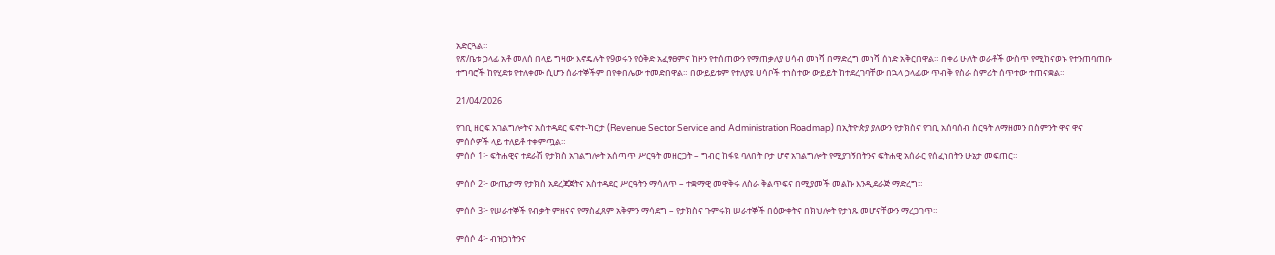አድርጓል።
የጽ/ቤቱ ኃላፊ አቶ መለሰ በላይ ግዛው እኖዴሉት የ9ወሩን የዕቅድ አፈፃፀምና ከዞን የተሰጠውን የማጠቃለያ ሀሳብ መነሻ በማድረግ መነሻ ሰነድ አቅርበዋል። በቀሪ ሁለት ወራቶች ውስጥ የሚከናወኑ የተንጠባጠቡ ተግባሮች ከየሂደቱ የተለቀሙ ሲሆን ሰራተኞችም በየቀበሌው ተመድበዋል። በውይይቱም የተለያዩ ሀሳቦች ተነስተው ውይይት ከተደረገባቸው በኋላ ኃላፊው ጥብቅ የስራ ስምሪት ሰጥተው ተጠናቋል።

21/04/2026

የገቢ ዘርፍ አገልግሎትና አስተዳደር ፍኖተ-ካርታ (Revenue Sector Service and Administration Roadmap) በኢትዮጵያ ያለውን የታክስና የገቢ አሰባሰብ ስርዓት ለማዘመን በስምንት ዋና ዋና ምሰሶዎች ላይ ተለይቶ ተቀምጧል።
ምሰሶ 1፦ ፍትሐዊና ተደራሽ የታክስ አገልግሎት አሰጣጥ ሥርዓት መዘርጋት – ግብር ከፋዩ ባለበት ቦታ ሆኖ አገልግሎት የሚያገኝበትንና ፍትሐዊ አሰራር የሰፈነበትን ሁኔታ መፍጠር።

ምሰሶ 2፦ ውጤታማ የታክስ አደረጃጀትና አስተዳደር ሥርዓትን ማሳለጥ – ተቋማዊ መዋቅሩ ለስራ ቅልጥፍና በሚያመች መልኩ እንዲደራጅ ማድረግ።

ምሰሶ 3፦ የሠራተኞች የብቃት ምዘናና የማስፈጸም አቅምን ማሳደግ – የታክስና ጉምሩክ ሠራተኞች በዕውቀትና በክህሎት የታነጹ መሆናቸውን ማረጋገጥ።

ምሰሶ 4፦ ብዝኃነትንና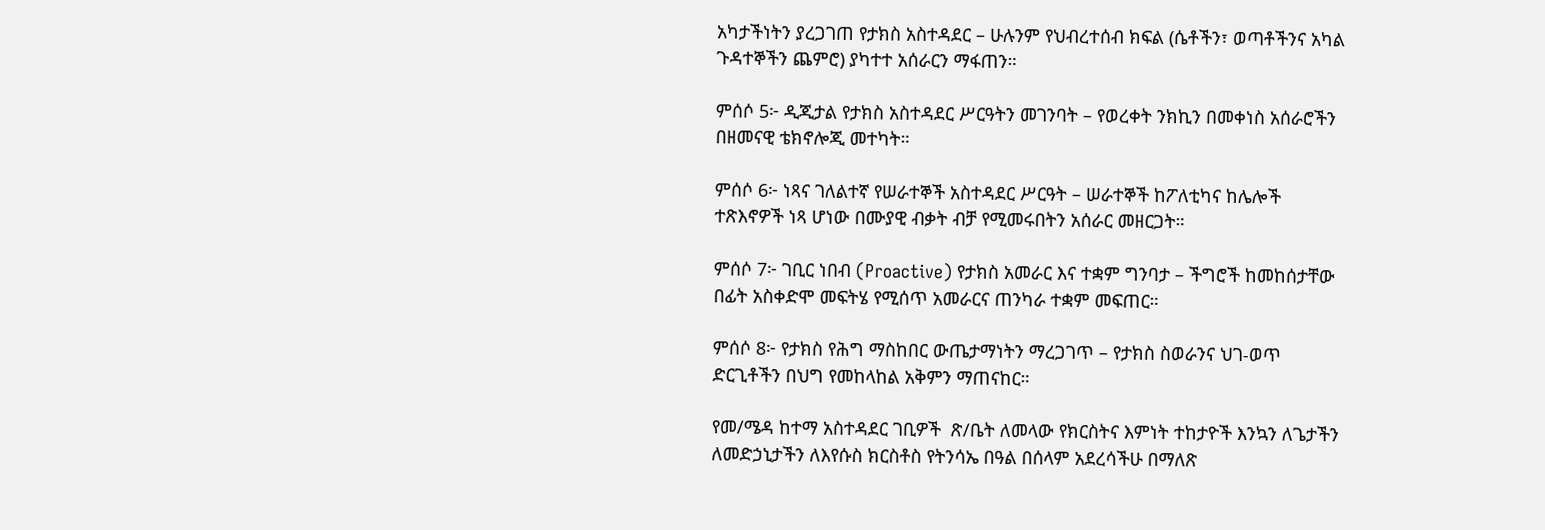አካታችነትን ያረጋገጠ የታክስ አስተዳደር – ሁሉንም የህብረተሰብ ክፍል (ሴቶችን፣ ወጣቶችንና አካል ጉዳተኞችን ጨምሮ) ያካተተ አሰራርን ማፋጠን።

ምሰሶ 5፦ ዲጂታል የታክስ አስተዳደር ሥርዓትን መገንባት – የወረቀት ንክኪን በመቀነስ አሰራሮችን በዘመናዊ ቴክኖሎጂ መተካት።

ምሰሶ 6፦ ነጻና ገለልተኛ የሠራተኞች አስተዳደር ሥርዓት – ሠራተኞች ከፖለቲካና ከሌሎች ተጽእኖዎች ነጻ ሆነው በሙያዊ ብቃት ብቻ የሚመሩበትን አሰራር መዘርጋት።

ምሰሶ 7፦ ገቢር ነበብ (Proactive) የታክስ አመራር እና ተቋም ግንባታ – ችግሮች ከመከሰታቸው በፊት አስቀድሞ መፍትሄ የሚሰጥ አመራርና ጠንካራ ተቋም መፍጠር።

ምሰሶ 8፦ የታክስ የሕግ ማስከበር ውጤታማነትን ማረጋገጥ – የታክስ ስወራንና ህገ-ወጥ ድርጊቶችን በህግ የመከላከል አቅምን ማጠናከር።

የመ/ሜዳ ከተማ አስተዳደር ገቢዎች  ጽ/ቤት ለመላው የክርስትና እምነት ተከታዮች እንኳን ለጌታችን ለመድኃኒታችን ለእየሱስ ክርስቶስ የትንሳኤ በዓል በሰላም አደረሳችሁ በማለጽ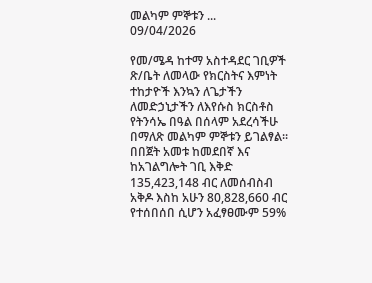መልካም ምኞቱን ...
09/04/2026

የመ/ሜዳ ከተማ አስተዳደር ገቢዎች ጽ/ቤት ለመላው የክርስትና እምነት ተከታዮች እንኳን ለጌታችን ለመድኃኒታችን ለእየሱስ ክርስቶስ የትንሳኤ በዓል በሰላም አደረሳችሁ በማለጽ መልካም ምኞቱን ይገልፃል፡፡
በበጀት አመቱ ከመደበኛ እና ከአገልግሎት ገቢ እቅድ 135,423,148 ብር ለመሰብስብ አቅዶ እስከ አሁን 80,828,660 ብር የተሰበሰበ ሲሆን አፈፃፀሙም 59%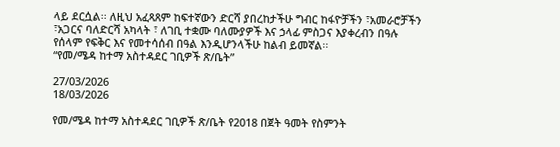ላይ ደርሷል፡፡ ለዚህ አፈጻጸም ከፍተኛውን ድርሻ ያበረከታችሁ ግብር ከፋዮቻችን ፣አመራሮቻችን ፣አጋርና ባለድርሻ አካላት ፣ ለገቢ ተቋሙ ባለሙያዎች እና ኃላፊ ምስጋና እያቀረብን በዓሉ የሰላም የፍቅር እና የመተሳሰብ በዓል እንዲሆንላችሁ ከልብ ይመኛል፡፡
“የመ/ሜዳ ከተማ አስተዳደር ገቢዎች ጽ/ቤት”

27/03/2026
18/03/2026

የመ/ሜዳ ከተማ አስተዳደር ገቢዎች ጽ/ቤት የ2018 በጀት ዓመት የስምንት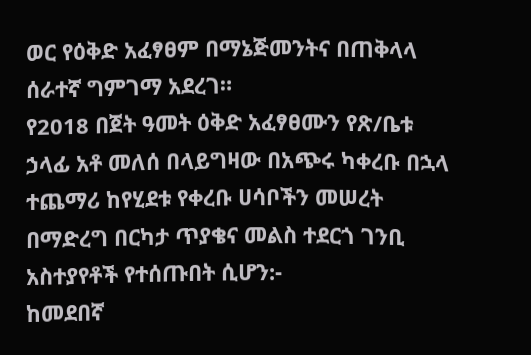ወር የዕቅድ አፈፃፀም በማኔጅመንትና በጠቅላላ ሰራተኛ ግምገማ አደረገ።
የ2018 በጀት ዓመት ዕቅድ አፈፃፀሙን የጽ/ቤቱ ኃላፊ አቶ መለሰ በላይግዛው በአጭሩ ካቀረቡ በኋላ ተጨማሪ ከየሂደቱ የቀረቡ ሀሳቦችን መሠረት በማድረግ በርካታ ጥያቄና መልስ ተደርጎ ገንቢ አስተያየቶች የተሰጡበት ሲሆን:-
ከመደበኛ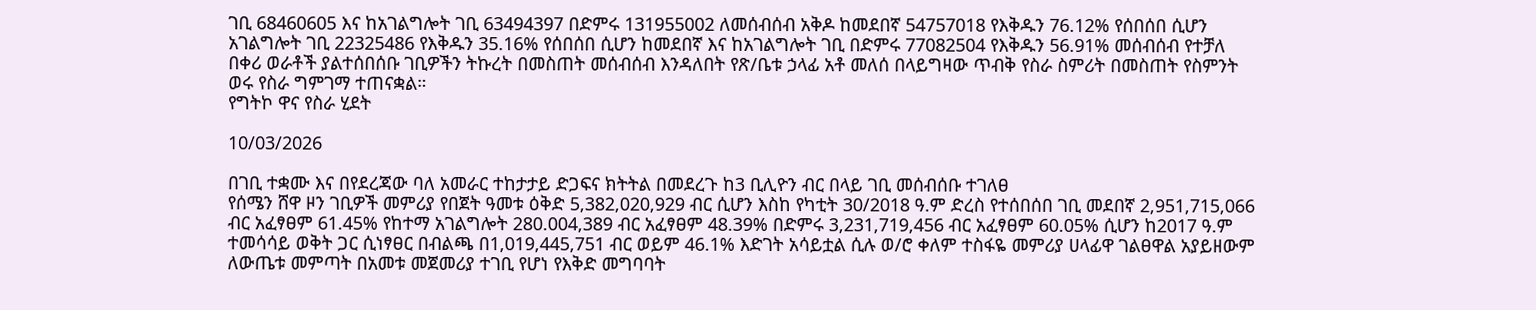ገቢ 68460605 እና ከአገልግሎት ገቢ 63494397 በድምሩ 131955002 ለመሰብሰብ አቅዶ ከመደበኛ 54757018 የእቅዱን 76.12% የሰበሰበ ሲሆን አገልግሎት ገቢ 22325486 የእቅዱን 35.16% የሰበሰበ ሲሆን ከመደበኛ እና ከአገልግሎት ገቢ በድምሩ 77082504 የእቅዱን 56.91% መሰብሰብ የተቻለ በቀሪ ወራቶች ያልተሰበሰቡ ገቢዎችን ትኩረት በመስጠት መሰብሰብ እንዳለበት የጽ/ቤቱ ኃላፊ አቶ መለሰ በላይግዛው ጥብቅ የስራ ስምሪት በመስጠት የስምንት ወሩ የስራ ግምገማ ተጠናቋል።
የግትኮ ዋና የስራ ሂደት

10/03/2026

በገቢ ተቋሙ እና በየደረጃው ባለ አመራር ተከታታይ ድጋፍና ክትትል በመደረጉ ከ3 ቢሊዮን ብር በላይ ገቢ መሰብሰቡ ተገለፀ
የሰሜን ሸዋ ዞን ገቢዎች መምሪያ የበጀት ዓመቱ ዕቅድ 5,382,020,929 ብር ሲሆን እስከ የካቲት 30/2018 ዓ.ም ድረስ የተሰበሰበ ገቢ መደበኛ 2,951,715,066 ብር አፈፃፀም 61.45% የከተማ አገልግሎት 280.004,389 ብር አፈፃፀም 48.39% በድምሩ 3,231,719,456 ብር አፈፃፀም 60.05% ሲሆን ከ2017 ዓ.ም ተመሳሳይ ወቅት ጋር ሲነፃፀር በብልጫ በ1,019,445,751 ብር ወይም 46.1% እድገት አሳይቷል ሲሉ ወ/ሮ ቀለም ተስፋዬ መምሪያ ሀላፊዋ ገልፀዋል አያይዘውም ለውጤቱ መምጣት በአመቱ መጀመሪያ ተገቢ የሆነ የእቅድ መግባባት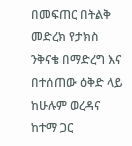በመፍጠር በትልቅ መድረክ የታክስ ንቅናቄ በማድረግ እና በተሰጠው ዕቅድ ላይ ከሁሉም ወረዳና ከተማ ጋር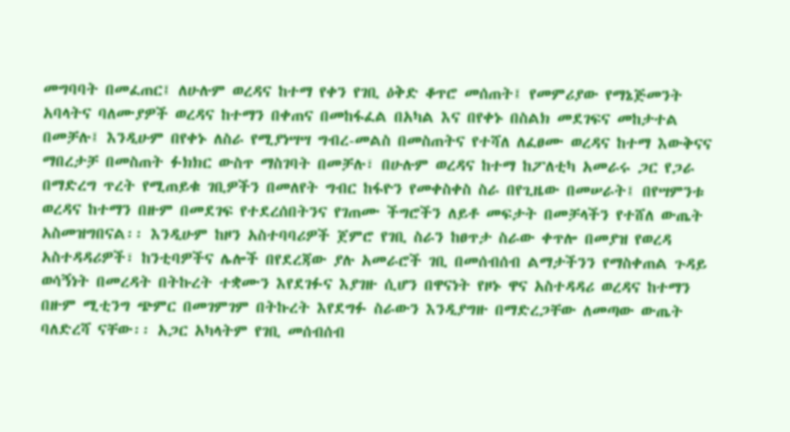መግባባት በመፈጠር፤ ለሁሉም ወረዳና ከተማ የቀን የገቢ ዕቅድ ቆጥሮ መሰጠት፤ የመምሪያው የማኔጅመንት አባላትና ባለሙያዎች ወረዳና ከተማን በቀጠና በመከፋፈል በአካል እና በየቀኑ በስልክ መደገፍና መከታተል በመቻሉ፤ እንዲሁም በየቀኑ ለስራ የሚያነሣሣ ግብረ-መልስ በመስጠትና የተሻለ ለፈፀሙ ወረዳና ከተማ እውቅናና ማበረታቻ በመስጠት ፉክክር ውስጥ ማስገባት በመቻሉ፣ በሁሉም ወረዳና ከተማ ከፖለቲካ አመራሩ ጋር የጋራ በማድረግ ጥረት የሚጠይቁ ገቢዎችን በመለየት ግብር ከፋዮን የመቀስቀስ ስራ በየጊዜው በመሠራት፤ በየሣምንቱ ወረዳና ከተማን በዙም በመደገፍ የተደረሰበትንና የገጠሙ ችግሮችን ለይቶ መፍታት በመቻላችን የተሸለ ውጤት አስመዝግበናል፡፡ እንዲሁም ከዞን አስተባባሪዎች ጀምሮ የገቢ ስራን ከፀጥታ ስራው ቀጥሎ በመያዝ የወረዳ አስተዳዳሪዎች፣ ከንቲባዎችና ሌሎች በየደረጃው ያሉ አመራሮች ገቢ በመሰብሰብ ልማታችንን የማስቀጠል ጉዳይ ወሳኝነት በመረዳት በትኩረት ተቋሙን እየደገፉና እያገዙ ሲሆን በዋናነት የዞኑ ዋና አስተዳዳሪ ወረዳና ከተማን በዙም ሚቲንግ ጭምር በመገምገም በትኩረት እየደግፉ ስራውን እንዲያግዙ በማድረጋቸው ለመጣው ውጤት ባለድረሻ ናቸው፡፡ አጋር አካላትም የገቢ መሰብሰብ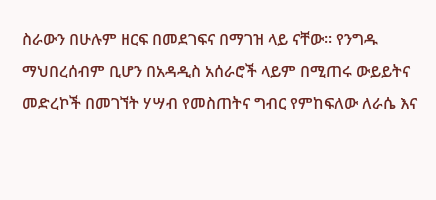ስራውን በሁሉም ዘርፍ በመደገፍና በማገዝ ላይ ናቸው፡፡ የንግዱ ማህበረሰብም ቢሆን በአዳዲስ አሰራሮች ላይም በሚጠሩ ውይይትና መድረኮች በመገኘት ሃሣብ የመስጠትና ግብር የምከፍለው ለራሴ እና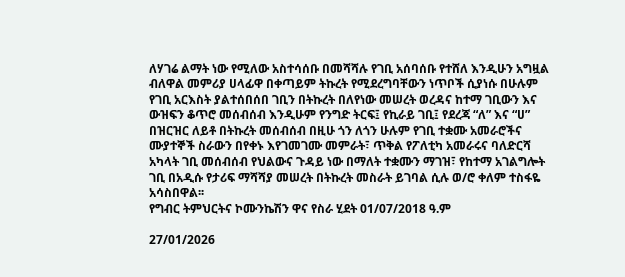ለሃገሬ ልማት ነው የሚለው አስተሳሰቡ በመሻሻሉ የገቢ አሰባሰቡ የተሸለ እንዲሁን አግዟል ብለዋል መምሪያ ሀላፊዋ በቀጣይም ትኩረት የሚደረግባቸውን ነጥቦች ሲያነሱ በሁሉም የገቢ አርእስት ያልተሰበሰበ ገቢን በትኩረት በለየነው መሠረት ወረዳና ከተማ ገቢውን እና ውዝፍን ቆጥሮ መሰብሰብ እንዲሁም የንግድ ትርፍ፤ የኪራይ ገቢ፤ የደረጃ “ለ” እና “ሀ” በዝርዝር ለይቶ በትኩረት መሰብሰብ በዚሁ ጎን ለጎን ሁሉም የገቢ ተቋሙ አመራሮችና ሙያተኞች ስራውን በየቀኑ እየገመገሙ መምራት፣ ጥቅል የፖለቲካ አመራሩና ባለድርሻ አካላት ገቢ መሰብሰብ የህልውና ጉዳይ ነው በማለት ተቋሙን ማገዝ፣ የከተማ አገልግሎት ገቢ በአዲሱ የታሪፍ ማሻሻያ መሠረት በትኩረት መስራት ይገባል ሲሉ ወ/ሮ ቀለም ተስፋዬ አሳስበዋል፡፡
የግብር ትምህርትና ኮሙንኬሽን ዋና የስራ ሂደት 01/07/2018 ዓ.ም

27/01/2026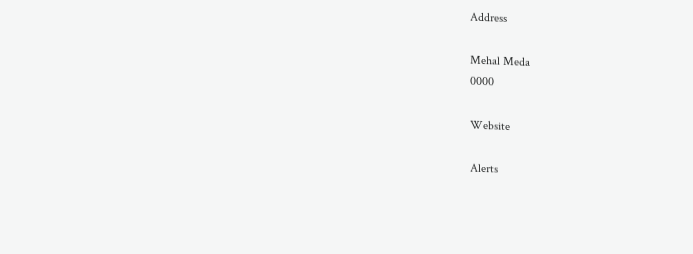Address

Mehal Meda
0000

Website

Alerts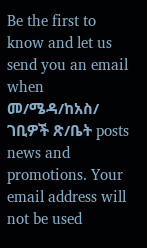Be the first to know and let us send you an email when መ/ሜዳ/ከአስ/ ገቢዎች ጽ/ቤት posts news and promotions. Your email address will not be used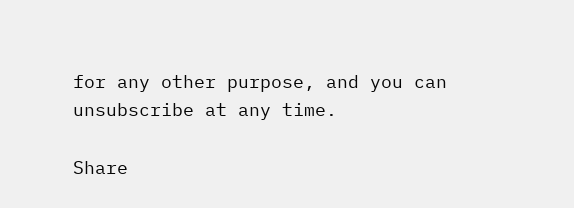for any other purpose, and you can unsubscribe at any time.

Share